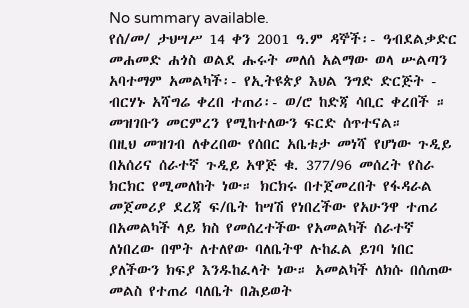No summary available.
የሰ/መ/ ታህሣሥ 14 ቀን 2001 ዓ.ም ዳኞች፡- ዓብደልቃድር መሐመድ ሐጎስ ወልደ ሑሩት መለሰ አልማው ወላ ሡልጣን አባተማም አመልካች፡- የኢትዩጵያ እህል ንግድ ድርጅት - ብርሃኑ አሻግሬ ቀረበ ተጠሪ፡- ወ/ሮ ከድጃ ሳቢር ቀረበች ።
መዝገቡን መርምረን የሚከተለውን ፍርድ ሰጥተናል።
በዚህ መዝገብ ለቀረበው የሰበር አቤቱታ መነሻ የሆነው ጉዲይ በአሰሪና ሰራተኛ ጉዲይ አዋጅ ቁ. 377/96 መሰረት የስራ ክርክር የሚመለከት ነው። ክርክሩ በተጀመረበት የፋዳራል መጀመሪያ ደረጃ ፍ/ቤት ከሣሽ የነበረችው የአሁንዋ ተጠሪ በአመልካች ላይ ክስ የመሰረተችው የአመልካች ሰራተኛ ለነበረው በሞት ለተለየው ባለቤትዋ ሉከፈል ይገባ ነበር ያለችውን ክፍያ እንዱከፈላት ነው። አመልካች ለክሱ በሰጠው መልስ የተጠሪ ባለቤት በሕይወት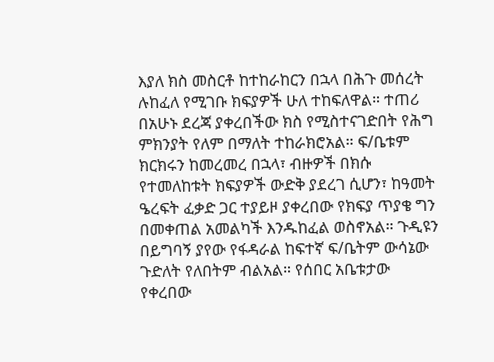እያለ ክስ መስርቶ ከተከራከርን በኋላ በሕጉ መሰረት ሉከፈለ የሚገቡ ክፍያዎች ሁለ ተከፍለዋል። ተጠሪ በአሁኑ ደረጃ ያቀረበችው ክስ የሚስተናገድበት የሕግ ምክንያት የለም በማለት ተከራክሮአል። ፍ/ቤቱም ክርክሩን ከመረመረ በኋላ፣ ብዙዎች በክሱ የተመለከቱት ክፍያዎች ውድቅ ያደረገ ሲሆን፣ ከዓመት ዔረፍት ፈቃድ ጋር ተያይዞ ያቀረበው የክፍያ ጥያቄ ግን በመቀጠል አመልካች እንዱከፈል ወስኖአል። ጉዲዩን በይግባኝ ያየው የፋዳራል ከፍተኛ ፍ/ቤትም ውሳኔው ጉድለት የለበትም ብልአል። የሰበር አቤቱታው የቀረበው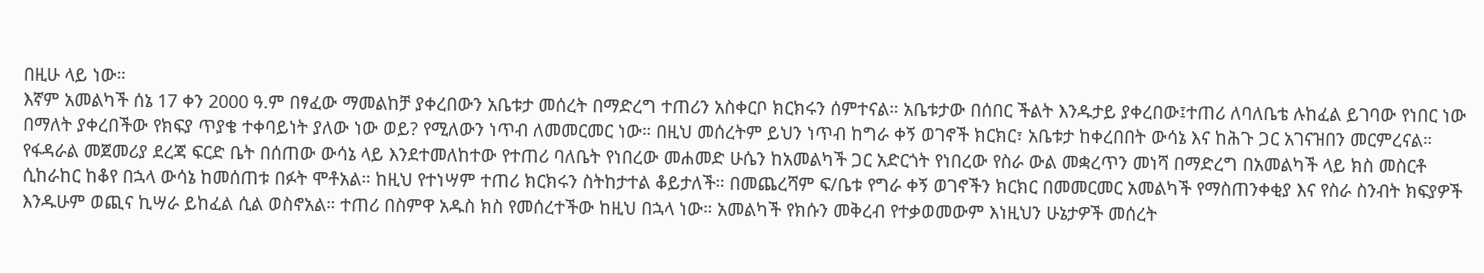በዚሁ ላይ ነው።
እኛም አመልካች ሰኔ 17 ቀን 2000 ዓ.ም በፃፈው ማመልከቻ ያቀረበውን አቤቱታ መሰረት በማድረግ ተጠሪን አስቀርቦ ክርክሩን ሰምተናል። አቤቱታው በሰበር ችልት እንዱታይ ያቀረበው፤ተጠሪ ለባለቤቴ ሉከፈል ይገባው የነበር ነው በማለት ያቀረበችው የክፍያ ጥያቄ ተቀባይነት ያለው ነው ወይ? የሚለውን ነጥብ ለመመርመር ነው። በዚህ መሰረትም ይህን ነጥብ ከግራ ቀኝ ወገኖች ክርክር፣ አቤቱታ ከቀረበበት ውሳኔ እና ከሕጉ ጋር አገናዝበን መርምረናል።
የፋዳራል መጀመሪያ ደረጃ ፍርድ ቤት በሰጠው ውሳኔ ላይ እንደተመለከተው የተጠሪ ባለቤት የነበረው መሐመድ ሁሴን ከአመልካች ጋር አድርጎት የነበረው የስራ ውል መቋረጥን መነሻ በማድረግ በአመልካች ላይ ክስ መስርቶ ሲከራከር ከቆየ በኋላ ውሳኔ ከመሰጠቱ በፉት ሞቶአል። ከዚህ የተነሣም ተጠሪ ክርክሩን ስትከታተል ቆይታለች። በመጨረሻም ፍ/ቤቱ የግራ ቀኝ ወገኖችን ክርክር በመመርመር አመልካች የማስጠንቀቂያ እና የስራ ስንብት ክፍያዎች እንዱሁም ወጪና ኪሣራ ይከፈል ሲል ወስኖአል። ተጠሪ በስምዋ አዱስ ክስ የመሰረተችው ከዚህ በኋላ ነው። አመልካች የክሱን መቅረብ የተቃወመውም እነዚህን ሁኔታዎች መሰረት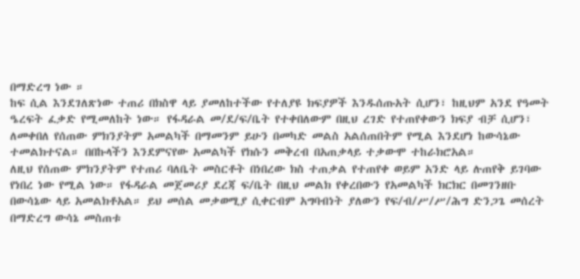በማድረግ ነው ።
ከፍ ሲል እንደገለጽነው ተጠሪ በክስዋ ላይ ያመለከተችው የተለያዩ ክፍያዎች እንዱሰጡአት ሲሆን፣ ከዚህም አንደ የዓመት ዔረፍት ፈቃድ የሚመለከት ነው። የፋዳራል መ/ደ/ፍ/ቤት የተቀበለውም በዚህ ረገድ የተጠየቀውን ክፍያ ብቻ ሲሆን፣ ለመቀበለ የሰጠው ምክንያትም አመልካች በማመንም ይሁን በመካድ መልስ አልሰጠበትም የሚል እንደሆነ ከውሳኔው ተመልክተናል። በበኩላችን እንደምናየው አመልካች የክሱን መቅረብ በአጠቃላይ ተቃውሞ ተከራክሮአል።
ለዚህ የሰጠው ምክንያትም የተጠሪ ባለቤት መስርቶት በነበረው ክስ ተጠቃል የተጠየቀ ወይም አንድ ላይ ሉጠየቅ ይገባው የነበረ ነው የሚል ነው። የፋዳራል መጀመሪያ ደረጃ ፍ/ቤት በዚህ መልክ የቀረበውን የአመልካች ክርክር በመገንዘቡ በውሳኔው ላይ አመልክቶአል። ይህ መሰል መቃወሚያ ሲቀርብም አግባብነት ያለውን የፍ/ብ/ሥ/ሥ/ሕግ ድንጋጌ መሰረት በማድረግ ውሳኔ መስጠቱ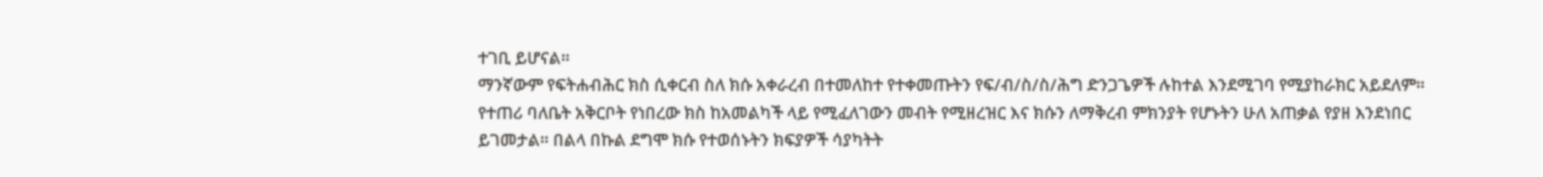ተገቢ ይሆናል።
ማንኛውም የፍትሐብሕር ክስ ሲቀርብ ስለ ክሱ አቀራረብ በተመለከተ የተቀመጡትን የፍ/ብ/ስ/ስ/ሕግ ድንጋጌዎች ሉከተል እንደሚገባ የሚያከራክር አይደለም። የተጠሪ ባለቤት አቅርቦት የነበረው ክስ ከአመልካች ላይ የሚፈለገውን መብት የሚዘረዝር እና ክሱን ለማቅረብ ምክንያት የሆኑትን ሁለ አጠቃል የያዘ እንደነበር ይገመታል። በልላ በኩል ደግሞ ክሱ የተወሰኑትን ክፍያዎች ሳያካትት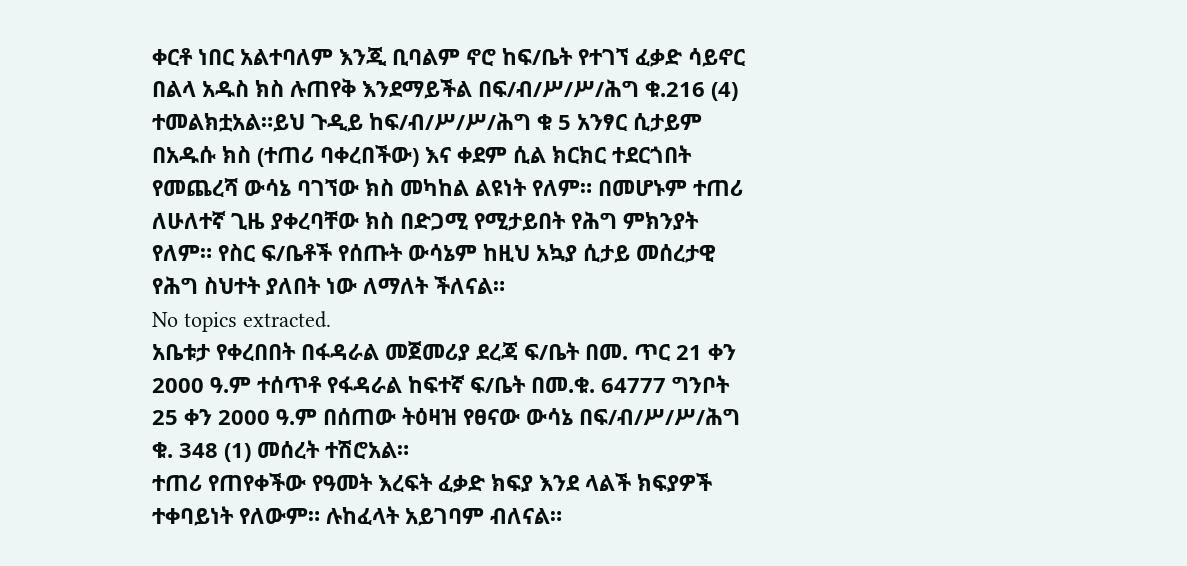ቀርቶ ነበር አልተባለም እንጂ ቢባልም ኖሮ ከፍ/ቤት የተገኘ ፈቃድ ሳይኖር በልላ አዱስ ክስ ሉጠየቅ እንደማይችል በፍ/ብ/ሥ/ሥ/ሕግ ቁ.216 (4) ተመልክቷአል።ይህ ጉዲይ ከፍ/ብ/ሥ/ሥ/ሕግ ቁ 5 አንፃር ሲታይም በአዱሱ ክስ (ተጠሪ ባቀረበችው) እና ቀደም ሲል ክርክር ተደርጎበት የመጨረሻ ውሳኔ ባገኘው ክስ መካከል ልዩነት የለም። በመሆኑም ተጠሪ ለሁለተኛ ጊዜ ያቀረባቸው ክስ በድጋሚ የሚታይበት የሕግ ምክንያት የለም። የስር ፍ/ቤቶች የሰጡት ውሳኔም ከዚህ አኳያ ሲታይ መሰረታዊ የሕግ ስህተት ያለበት ነው ለማለት ችለናል።
No topics extracted.
አቤቱታ የቀረበበት በፋዳራል መጀመሪያ ደረጃ ፍ/ቤት በመ. ጥር 21 ቀን 2000 ዓ.ም ተሰጥቶ የፋዳራል ከፍተኛ ፍ/ቤት በመ.ቁ. 64777 ግንቦት 25 ቀን 2000 ዓ.ም በሰጠው ትዕዛዝ የፀናው ውሳኔ በፍ/ብ/ሥ/ሥ/ሕግ ቁ. 348 (1) መሰረት ተሽሮአል።
ተጠሪ የጠየቀችው የዓመት እረፍት ፈቃድ ክፍያ እንደ ላልች ክፍያዎች ተቀባይነት የለውም። ሉከፈላት አይገባም ብለናል።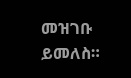መዝገቡ ይመለስ።